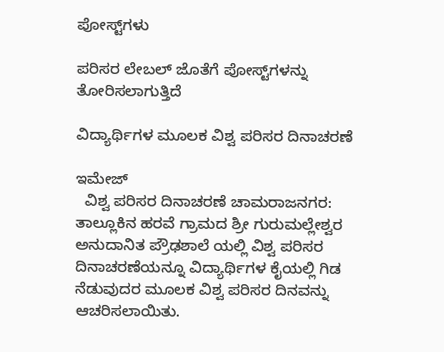ಪೋಸ್ಟ್‌ಗಳು

ಪರಿಸರ ಲೇಬಲ್ ಜೊತೆಗೆ ಪೋಸ್ಟ್‌ಗಳನ್ನು ತೋರಿಸಲಾಗುತ್ತಿದೆ

ವಿದ್ಯಾರ್ಥಿಗಳ ಮೂಲಕ ವಿಶ್ವ ಪರಿಸರ ದಿನಾಚರಣೆ

ಇಮೇಜ್
  ವಿಶ್ವ ಪರಿಸರ ದಿನಾಚರಣೆ ಚಾಮರಾಜನಗರ: ತಾಲ್ಲೂಕಿನ ಹರವೆ ಗ್ರಾಮದ ಶ್ರೀ ಗುರುಮಲ್ಲೇಶ್ವರ ಅನುದಾನಿತ ಪ್ರೌಢಶಾಲೆ ಯಲ್ಲಿ ವಿಶ್ವ ಪರಿಸರ ದಿನಾಚರಣೆಯನ್ನೂ ವಿದ್ಯಾರ್ಥಿಗಳ ಕೈಯಲ್ಲಿ ಗಿಡ ನೆಡುವುದರ ಮೂಲಕ ವಿಶ್ವ ಪರಿಸರ ದಿನವನ್ನು ಆಚರಿಸಲಾಯಿತು.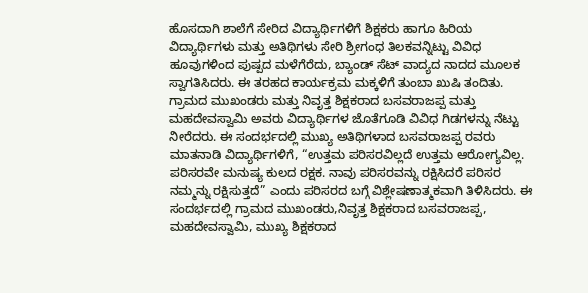ಹೊಸದಾಗಿ ಶಾಲೆಗೆ ಸೇರಿದ ವಿದ್ಯಾರ್ಥಿಗಳಿಗೆ ಶಿಕ್ಷಕರು ಹಾಗೂ ಹಿರಿಯ ವಿದ್ಯಾರ್ಥಿಗಳು ಮತ್ತು ಅತಿಥಿಗಳು ಸೇರಿ ಶ್ರೀಗಂಧ ತಿಲಕವನ್ನಿಟ್ಟು ವಿವಿಧ ಹೂವುಗಳಿಂದ ಪುಷ್ಪದ ಮಳೆಗೆರೆದು, ಬ್ಯಾಂಡ್ ಸೆಟ್ ವಾದ್ಯದ ನಾದದ ಮೂಲಕ ಸ್ವಾಗತಿಸಿದರು. ಈ ತರಹದ ಕಾರ್ಯಕ್ರಮ ಮಕ್ಕಳಿಗೆ ತುಂಬಾ ಖುಷಿ ತಂದಿತು. ಗ್ರಾಮದ ಮುಖಂಡರು ಮತ್ತು ನಿವೃತ್ತ ಶಿಕ್ಷಕರಾದ ಬಸವರಾಜಪ್ಪ ಮತ್ತು ಮಹದೇವಸ್ವಾಮಿ ಅವರು ವಿದ್ಯಾರ್ಥಿಗಳ ಜೊತೆಗೂಡಿ ವಿವಿಧ ಗಿಡಗಳನ್ನು ನೆಟ್ಟು ನೀರೆದರು. ಈ ಸಂದರ್ಭದಲ್ಲಿ ಮುಖ್ಯ ಅತಿಥಿಗಳಾದ ಬಸವರಾಜಪ್ಪ ರವರು ಮಾತನಾಡಿ ವಿದ್ಯಾರ್ಥಿಗಳಿಗೆ, “ಉತ್ತಮ ಪರಿಸರವಿಲ್ಲದೆ ಉತ್ತಮ ಆರೋಗ್ಯವಿಲ್ಲ. ಪರಿಸರವೇ ಮನುಷ್ಯ ಕುಲದ ರಕ್ಷಕ. ನಾವು ಪರಿಸರವನ್ನು ರಕ್ಷಿಸಿದರೆ ಪರಿಸರ ನಮ್ಮನ್ನು ರಕ್ಷಿಸುತ್ತದೆ” ಎಂದು ಪರಿಸರದ ಬಗ್ಗೆ ವಿಶ್ಲೇಷಣಾತ್ಮಕವಾಗಿ ತಿಳಿಸಿದರು. ಈ ಸಂದರ್ಭದಲ್ಲಿ ಗ್ರಾಮದ ಮುಖಂಡರು,ನಿವೃತ್ತ ಶಿಕ್ಷಕರಾದ ಬಸವರಾಜಪ್ಪ, ಮಹದೇವಸ್ವಾಮಿ, ಮುಖ್ಯ ಶಿಕ್ಷಕರಾದ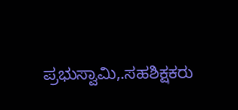ಪ್ರಭುಸ್ವಾಮಿ,.ಸಹಶಿಕ್ಷಕರು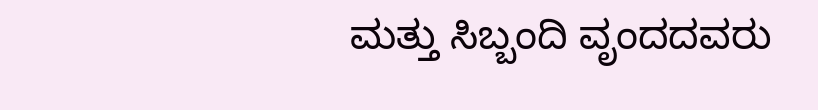ಮತ್ತು ಸಿಬ್ಬಂದಿ ವೃಂದದವರು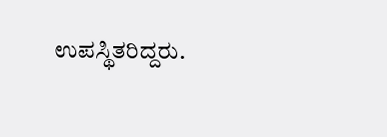ಉಪಸ್ಥಿತರಿದ್ದರು.